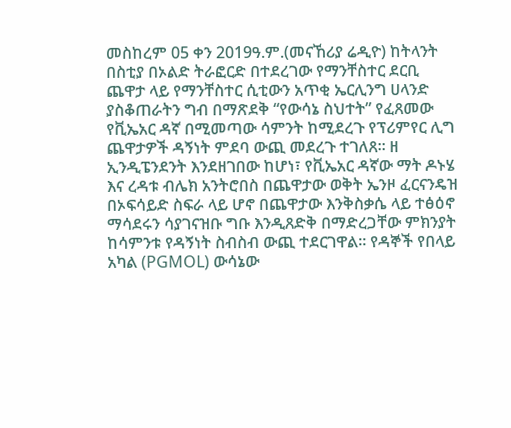መስከረም 05 ቀን 2019ዓ.ም.(መናኸሪያ ሬዲዮ) ከትላንት በስቲያ በኦልድ ትራፎርድ በተደረገው የማንቸስተር ደርቢ ጨዋታ ላይ የማንቸስተር ሲቲውን አጥቂ ኤርሊንግ ሀላንድ ያስቆጠራትን ግብ በማጽደቅ “የውሳኔ ስህተት” የፈጸመው የቪኤአር ዳኛ በሚመጣው ሳምንት ከሚደረጉ የፕሪምየር ሊግ ጨዋታዎች ዳኝነት ምደባ ውጪ መደረጉ ተገለጸ። ዘ ኢንዲፔንደንት እንደዘገበው ከሆነ፣ የቪኤአር ዳኛው ማት ዶኑሄ እና ረዳቱ ብሌክ አንትሮበስ በጨዋታው ወቅት ኤንዞ ፈርናንዴዝ በኦፍሳይድ ስፍራ ላይ ሆኖ በጨዋታው እንቅስቃሴ ላይ ተፅዕኖ ማሳደሩን ሳያገናዝቡ ግቡ እንዲጸድቅ በማድረጋቸው ምክንያት ከሳምንቱ የዳኝነት ስብስብ ውጪ ተደርገዋል። የዳኞች የበላይ አካል (PGMOL) ውሳኔው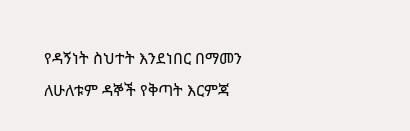የዳኝነት ስህተት እንደነበር በማመን ለሁለቱም ዳኞች የቅጣት እርምጃ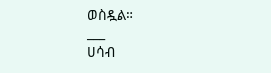ወስዷል።
___
ሀሳብ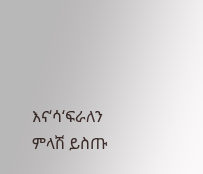እና‘ሳ‘ፍራለን
ምላሽ ይስጡ